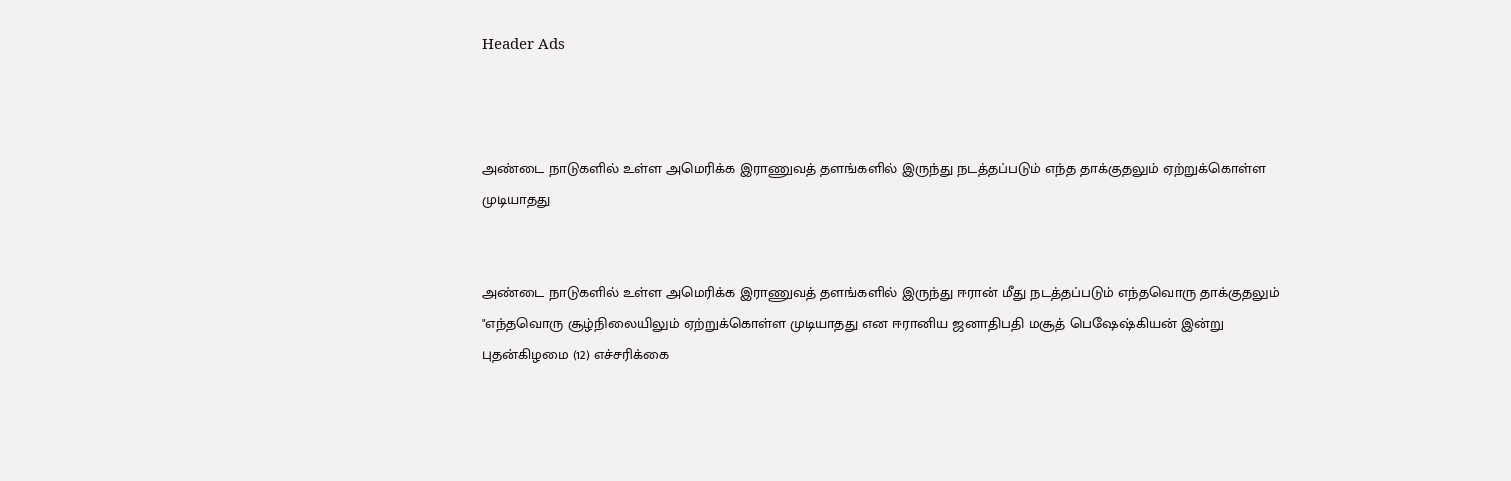Header Ads



அண்டை நாடுகளில் உள்ள அமெரிக்க இராணுவத் தளங்களில் இருந்து நடத்தப்படும் எந்த தாக்குதலும் ஏற்றுக்கொள்ள முடியாதது


அண்டை நாடுகளில் உள்ள அமெரிக்க இராணுவத் தளங்களில் இருந்து ஈரான் மீது நடத்தப்படும் எந்தவொரு தாக்குதலும் "எந்தவொரு சூழ்நிலையிலும் ஏற்றுக்கொள்ள முடியாதது என ஈரானிய ஜனாதிபதி மசூத் பெஷேஷ்கியன் இன்று புதன்கிழமை (12) எச்சரிக்கை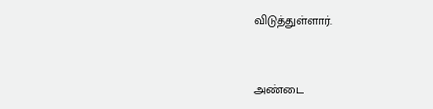விடுத்துள்ளார்.


அண்டை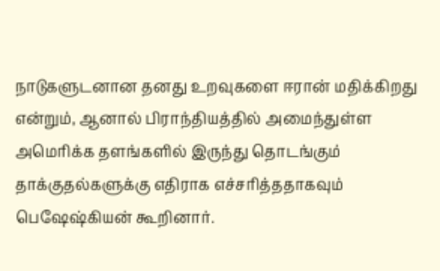நாடுகளுடனான தனது உறவுகளை ஈரான் மதிக்கிறது என்றும், ஆனால் பிராந்தியத்தில் அமைந்துள்ள அமெரிக்க தளங்களில் இருந்து தொடங்கும் தாக்குதல்களுக்கு எதிராக எச்சரித்ததாகவும் பெஷேஷ்கியன் கூறினார்.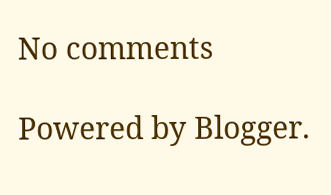No comments

Powered by Blogger.